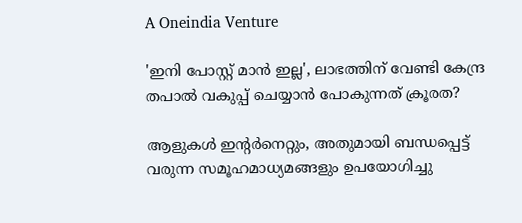A Oneindia Venture

'ഇനി പോസ്റ്റ് മാൻ ഇല്ല', ലാഭത്തിന് വേണ്ടി കേന്ദ്ര തപാൽ വകുപ്പ് ചെയ്യാൻ പോകുന്നത് ക്രൂരത?

ആളുകൾ ഇന്റർനെറ്റും, അതുമായി ബന്ധപ്പെട്ട് വരുന്ന സമൂഹമാധ്യമങ്ങളും ഉപയോഗിച്ചു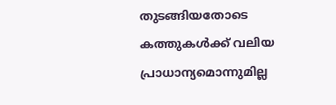തുടങ്ങിയതോടെ കത്തുകൾക്ക് വലിയ പ്രാധാന്യമൊന്നുമില്ല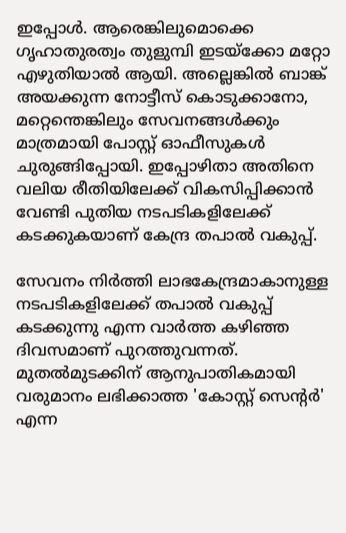ഇപ്പോൾ. ആരെങ്കിലുമൊക്കെ ഗൃഹാതുരത്വം തുളുമ്പി ഇടയ്ക്കോ മറ്റോ എഴുതിയാൽ ആയി. അല്ലെങ്കിൽ ബാങ്ക് അയക്കുന്ന നോട്ടീസ് കൊടുക്കാനോ, മറ്റെന്തെങ്കിലും സേവനങ്ങൾക്കും മാത്രമായി പോസ്റ്റ് ഓഫീസുകൾ ചുരുങ്ങിപ്പോയി. ഇപ്പോഴിതാ അതിനെ വലിയ രീതിയിലേക്ക് വികസിപ്പിക്കാൻ വേണ്ടി പുതിയ നടപടികളിലേക്ക് കടക്കുകയാണ് കേന്ദ്ര തപാൽ വകുപ്പ്.

സേവനം നിർത്തി ലാഭകേന്ദ്രമാകാനുള്ള നടപടികളിലേക്ക് തപാൽ വകുപ്പ് കടക്കുന്നു എന്ന വാർത്ത കഴിഞ്ഞ ദിവസമാണ് പുറത്തുവന്നത്. മുതൽമുടക്കിന് ആനുപാതികമായി വരുമാനം ലഭിക്കാത്ത 'കോസ്റ്റ് സെന്റർ' എന്ന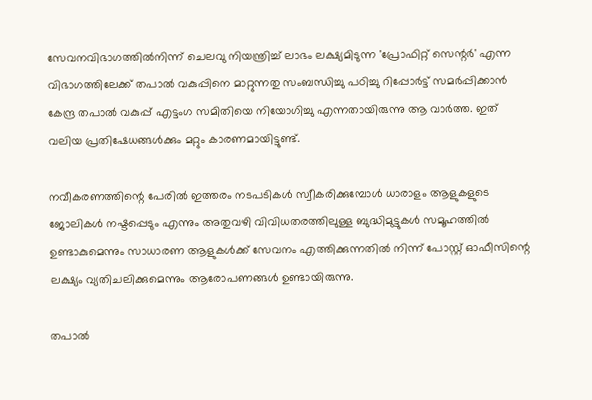സേവനവിഭാഗത്തിൽനിന്ന് ചെലവു നിയന്ത്രിച്ച് ലാഭം ലക്ഷ്യമിടുന്ന 'പ്രോഫിറ്റ് സെന്റർ' എന്ന വിഭാഗത്തിലേക്ക് തപാൽ വകുപ്പിനെ മാറ്റുന്നതു സംബന്ധിച്ചു പഠിച്ചു റിപ്പോർട്ട് സമർപ്പിക്കാൻ കേന്ദ്ര തപാൽ വകുപ്പ് എട്ടംഗ സമിതിയെ നിയോഗിച്ചു എന്നതായിരുന്നു ആ വാർത്ത. ഇത് വലിയ പ്രതിഷേധങ്ങൾക്കും മറ്റും കാരണമായിട്ടുണ്ട്.

നവീകരണത്തിന്റെ പേരിൽ ഇത്തരം നടപടികൾ സ്വീകരിക്കുമ്പോൾ ധാരാളം ആളുകളുടെ ജോലികൾ നഷ്ടപ്പെടും എന്നും അതുവഴി വിവിധതരത്തിലുള്ള ബുദ്ധിമുട്ടുകൾ സമൂഹത്തിൽ ഉണ്ടാകുമെന്നും സാധാരണ ആളുകൾക്ക് സേവനം എത്തിക്കുന്നതിൽ നിന്ന് പോസ്റ്റ് ഓഫീസിന്റെ ലക്ഷ്യം വ്യതിചലിക്കുമെന്നും ആരോപണങ്ങൾ ഉണ്ടായിരുന്നു.

തപാൽ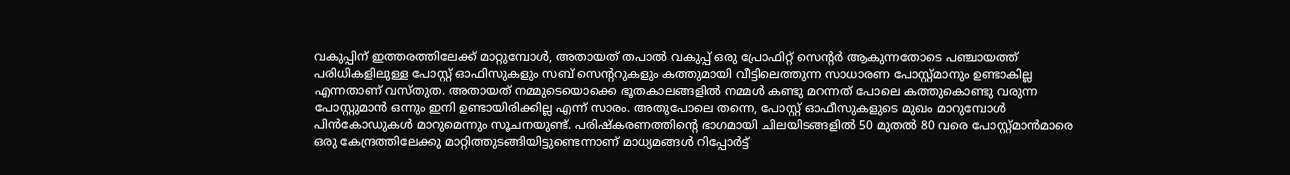വകുപ്പിന് ഇത്തരത്തിലേക്ക് മാറ്റുമ്പോൾ, അതായത് തപാൽ വകുപ്പ് ഒരു പ്രോഫിറ്റ് സെന്റർ ആകുന്നതോടെ പഞ്ചായത്ത് പരിധികളിലുള്ള പോസ്റ്റ് ഓഫിസുകളും സബ് സെന്ററുകളും കത്തുമായി വീട്ടിലെത്തുന്ന സാധാരണ പോസ്റ്റ്മാനും ഉണ്ടാകില്ല എന്നതാണ് വസ്തുത. അതായത് നമ്മുടെയൊക്കെ ഭൂതകാലങ്ങളിൽ നമ്മൾ കണ്ടു മറന്നത് പോലെ കത്തുകൊണ്ടു വരുന്ന പോസ്റ്റുമാൻ ഒന്നും ഇനി ഉണ്ടായിരിക്കില്ല എന്ന് സാരം. അതുപോലെ തന്നെ, പോസ്റ്റ് ഓഫീസുകളുടെ മുഖം മാറുമ്പോൾ പിൻകോഡുകൾ മാറുമെന്നും സൂചനയുണ്ട്. പരിഷ്കരണത്തിന്റെ ഭാഗമായി ചിലയിടങ്ങളിൽ 50 മുതൽ 80 വരെ പോസ്റ്റ്മാൻമാരെ ഒരു കേന്ദ്രത്തിലേക്കു മാറ്റിത്തുടങ്ങിയിട്ടുണ്ടെന്നാണ് മാധ്യമങ്ങൾ റിപ്പോർട്ട്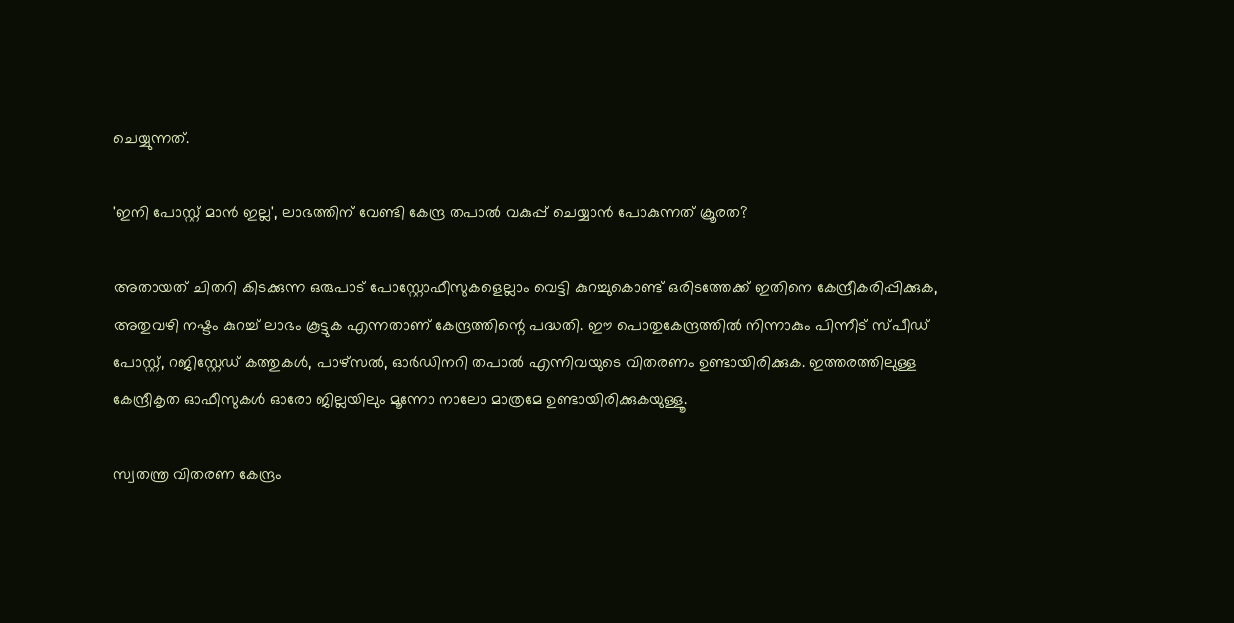ചെയ്യുന്നത്.

'ഇനി പോസ്റ്റ് മാൻ ഇല്ല', ലാഭത്തിന് വേണ്ടി കേന്ദ്ര തപാൽ വകുപ്പ് ചെയ്യാൻ പോകുന്നത് ക്രൂരത?

അതായത് ചിതറി കിടക്കുന്ന ഒരുപാട് പോസ്റ്റോഫീസുകളെല്ലാം വെട്ടി കുറച്ചുകൊണ്ട് ഒരിടത്തേക്ക് ഇതിനെ കേന്ദ്രീകരിപ്പിക്കുക, അതുവഴി നഷ്ടം കുറച്ച് ലാഭം കൂട്ടുക എന്നതാണ് കേന്ദ്രത്തിന്റെ പദ്ധതി. ഈ പൊതുകേന്ദ്രത്തിൽ നിന്നാകും പിന്നീട് സ്പീഡ് പോസ്റ്റ്, റജിസ്റ്റേഡ് കത്തുകൾ, പാഴ്സൽ, ഓർഡിനറി തപാൽ എന്നിവയുടെ വിതരണം ഉണ്ടായിരിക്കുക. ഇത്തരത്തിലുള്ള കേന്ദ്രീകൃത ഓഫീസുകൾ ഓരോ ജില്ലയിലും മൂന്നോ നാലോ മാത്രമേ ഉണ്ടായിരിക്കുകയുള്ളൂ.

സ്വതന്ത്ര വിതരണ കേന്ദ്രം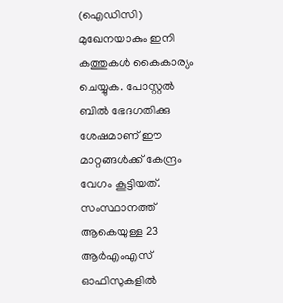(ഐഡിസി) മുഖേനയാകും ഇനി കത്തുകൾ കൈകാര്യം ചെയ്യുക. പോസ്റ്റൽ ബിൽ ഭേദഗതിക്കു ശേഷമാണ് ഈ മാറ്റങ്ങൾക്ക് കേന്ദ്രം വേഗം കൂട്ടിയത്. സംസ്ഥാനത്ത് ആകെയുള്ള 23 ആർഎംഎസ് ഓഫിസുകളിൽ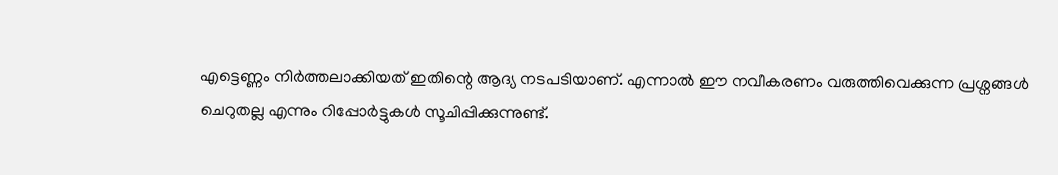എട്ടെണ്ണം നിർത്തലാക്കിയത് ഇതിന്റെ ആദ്യ നടപടിയാണ്. എന്നാൽ ഈ നവീകരണം വരുത്തിവെക്കുന്ന പ്രശ്നങ്ങൾ ചെറുതല്ല എന്നും റിപ്പോർട്ടുകൾ സൂചിപ്പിക്കുന്നുണ്ട്.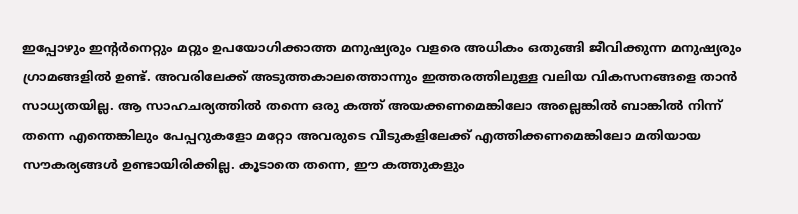ഇപ്പോഴും ഇന്റർനെറ്റും മറ്റും ഉപയോഗിക്കാത്ത മനുഷ്യരും വളരെ അധികം ഒതുങ്ങി ജീവിക്കുന്ന മനുഷ്യരും ഗ്രാമങ്ങളിൽ ഉണ്ട്. അവരിലേക്ക് അടുത്തകാലത്തൊന്നും ഇത്തരത്തിലുള്ള വലിയ വികസനങ്ങളെ താൻ സാധ്യതയില്ല. ആ സാഹചര്യത്തിൽ തന്നെ ഒരു കത്ത് അയക്കണമെങ്കിലോ അല്ലെങ്കിൽ ബാങ്കിൽ നിന്ന് തന്നെ എന്തെങ്കിലും പേപ്പറുകളോ മറ്റോ അവരുടെ വീടുകളിലേക്ക് എത്തിക്കണമെങ്കിലോ മതിയായ സൗകര്യങ്ങൾ ഉണ്ടായിരിക്കില്ല. കൂടാതെ തന്നെ, ഈ കത്തുകളും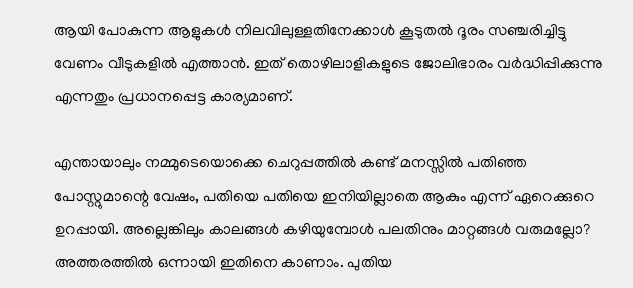ആയി പോകുന്ന ആളുകൾ നിലവിലുള്ളതിനേക്കാൾ കൂടുതൽ ദൂരം സഞ്ചരിച്ചിട്ടു വേണം വീടുകളിൽ എത്താൻ. ഇത് തൊഴിലാളികളുടെ ജോലിഭാരം വർദ്ധിപ്പിക്കുന്നു എന്നതും പ്രധാനപ്പെട്ട കാര്യമാണ്.

എന്തായാലും നമ്മുടെയൊക്കെ ചെറുപ്പത്തിൽ കണ്ട് മനസ്സിൽ പതിഞ്ഞ പോസ്റ്റുമാന്റെ വേഷം, പതിയെ പതിയെ ഇനിയില്ലാതെ ആകും എന്ന് ഏറെക്കുറെ ഉറപ്പായി. അല്ലെങ്കിലും കാലങ്ങൾ കഴിയുമ്പോൾ പലതിനും മാറ്റങ്ങൾ വരുമല്ലോ? അത്തരത്തിൽ ഒന്നായി ഇതിനെ കാണാം. പുതിയ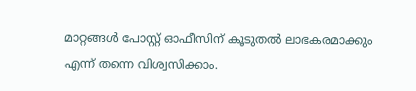മാറ്റങ്ങൾ പോസ്റ്റ് ഓഫീസിന് കൂടുതൽ ലാഭകരമാക്കും എന്ന് തന്നെ വിശ്വസിക്കാം.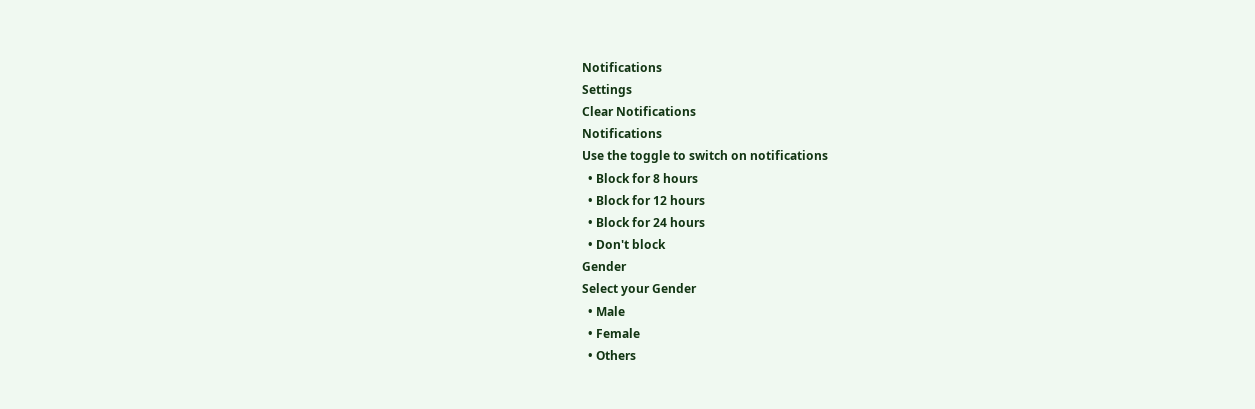Notifications
Settings
Clear Notifications
Notifications
Use the toggle to switch on notifications
  • Block for 8 hours
  • Block for 12 hours
  • Block for 24 hours
  • Don't block
Gender
Select your Gender
  • Male
  • Female
  • Others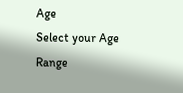Age
Select your Age Range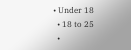• Under 18
  • 18 to 25
  •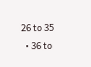26 to 35
  • 36 to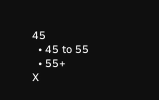45
  • 45 to 55
  • 55+
X